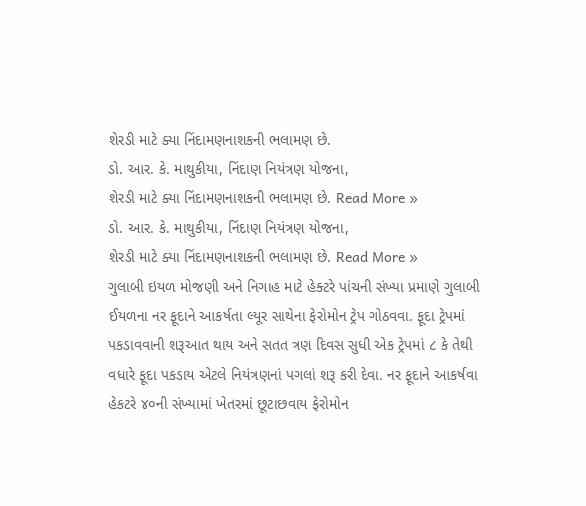શેરડી માટે ક્યા નિંદામણનાશકની ભલામણ છે.
ડો. આર. કે. માથુકીયા, નિંદાણ નિયંત્રણ યોજના,
શેરડી માટે ક્યા નિંદામણનાશકની ભલામણ છે. Read More »
ડો. આર. કે. માથુકીયા, નિંદાણ નિયંત્રણ યોજના,
શેરડી માટે ક્યા નિંદામણનાશકની ભલામણ છે. Read More »
ગુલાબી ઇયળ મોજણી અને નિગાહ માટે હેક્ટરે પાંચની સંખ્યા પ્રમાણે ગુલાબી ઈયળના નર ફૂદાને આકર્ષતા લ્યૂર સાથેના ફેરોમોન ટ્રેપ ગોઠવવા. ફૂદા ટ્રેપમાં પકડાવવાની શરૂઆત થાય અને સતત ત્રણ દિવસ સુધી એક ટ્રેપમાં ૮ કે તેથી વધારે ફૂદા પકડાય એટલે નિયંત્રણનાં પગલાં શરૂ કરી દેવા. નર ફૂદાને આકર્ષવા હેકટરે ૪૦ની સંખ્યામાં ખેતરમાં છૂટાછવાય ફેરોમોન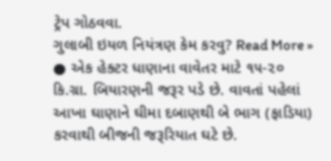ટ્રેપ ગોઠવવા.
ગુલાબી ઇયળ નિયંત્રણ કેમ કરવુ? Read More »
● એક હેક્ટર ધાણાના વાવેતર માટે ૧૫-૨૦ કિ.ગ્રા. બિયારણની જરૂર પડે છે. વાવતાં પહેલાં આખા ઘાણાને ઘીમા દબાણથી બે ભાગ (ફાડિયા) કરવાથી બીજની જરૂરિયાત ઘટે છે.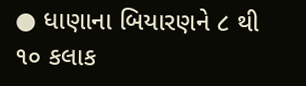● ધાણાના બિયારણને ૮ થી ૧૦ કલાક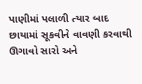પાણીમાં પલાળી ત્યાર બાદ છાયામાં સૂકવીને વાવણી કરવાથી ઊગાવો સારો અને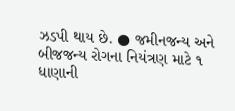ઝડપી થાય છે. ● જમીનજન્ય અને બીજજન્ય રોગના નિયંત્રણ માટે ૧
ધાણાની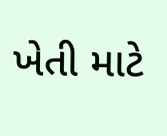ખેતી માટે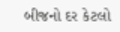બીજનો દર કેટલો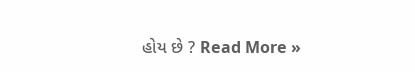હોય છે ? Read More »